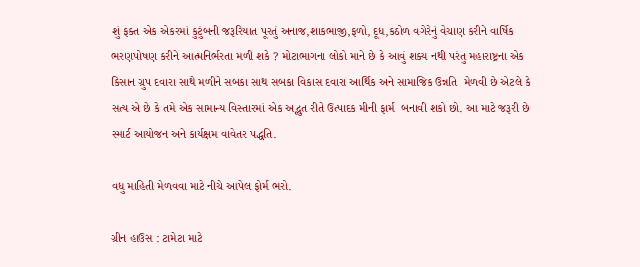શું ફક્ત એક એકરમાં કુટુંબની જરૂરિયાત પૂરતું અનાજ,શાકભાજી,ફળો, દૂધ,કઠોળ વગેરેનું વેચાણ કરીને વાર્ષિક ભરણપોષણ કરીને આત્મનિર્ભરતા મળી શકે ? મોટાભાગના લોકો માને છે કે આવું શક્ય નથી પરંતુ મહારાષ્ટ્રના એક કિસાન ગ્રુપ દવારા સાથે મળીને સબકા સાથ સબકા વિકાસ દવારા આર્થિક અને સામાજિક ઉન્નતિ  મેળવી છે એટલે કે  સત્ય એ છે કે તમે એક સામાન્ય વિસ્તારમાં એક અદ્ભુત રીતે ઉત્પાદક મીની ફાર્મ  બનાવી શકો છો. આ માટે જરૂરી છે સ્માર્ટ આયોજન અને કાર્યક્ષમ વાવેતર પદ્ધતિ.

વધુ માહિતી મેળવવા માટે નીચે આપેલ ફોર્મ ભરો.

ગ્રીન હાઉસ : ટામેટા માટે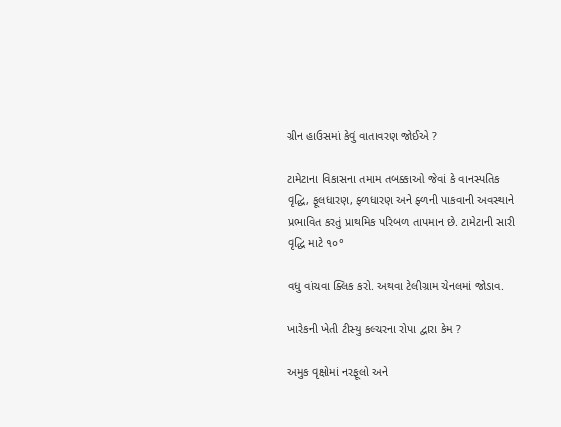ગ્રીન હાઉસમાં કેવું વાતાવરણ જોઈએ ?

ટામેટાના વિકાસના તમામ તબક્કાઓ જેવાં કે વાનસ્પતિક વૃદ્ધિ, ફૂલધારણ, ફ્ળધારણ અને ફ્ળની પાકવાની અવસ્થાને પ્રભાવિત કરતું પ્રાથમિક પરિબળ તાપમાન છે. ટામેટાની સારી વૃદ્ધિ માટે ૧૦°

વધુ વાંચવા ક્લિક કરો. અથવા ટેલીગ્રામ ચેનલમાં જોડાવ.

ખારેકની ખેતી ટીસ્યુ કલ્ચરના રોપા દ્વારા કેમ ?

અમુક વૃક્ષોમાં નરફૂલો અને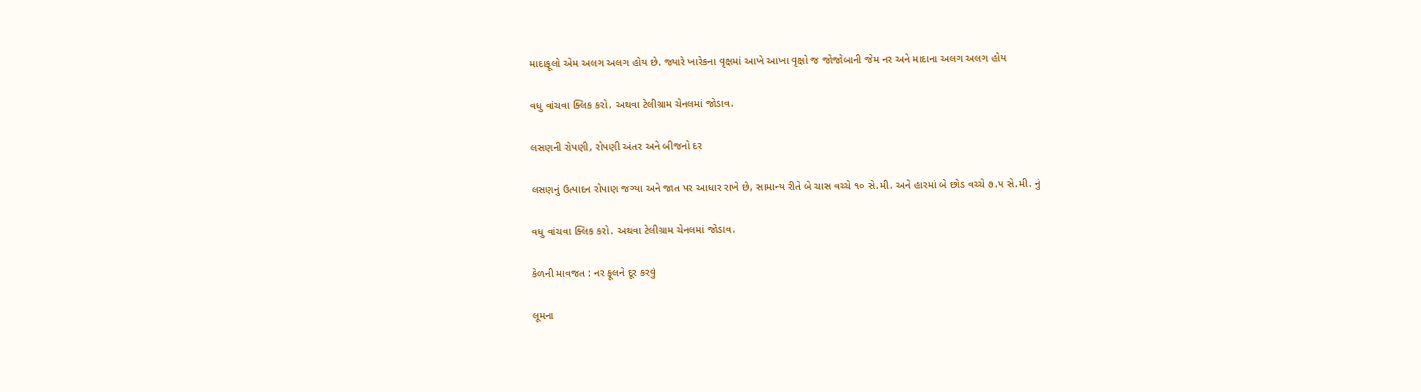માદાફૂલો એમ અલગ અલગ હોય છે. જ્યારે ખારેકના વૃક્ષમાં આખે આખા વૃક્ષો જ જોજોબાની જેમ નર અને માદાના અલગ અલગ હોય

વધુ વાંચવા ક્લિક કરો. અથવા ટેલીગ્રામ ચેનલમાં જોડાવ.

લસણની રોપણી, રોપણી અંતર અને બીજનો દર

લસણનું ઉત્પાદન રોપાણ જગ્યા અને જાત પર આધાર રાખે છે, સામાન્ય રીતે બે ચાસ વચ્ચે ૧૦ સે.મી. અને હારમાં બે છોડ વચ્ચે ૭.૫ સે.મી. નું

વધુ વાંચવા ક્લિક કરો. અથવા ટેલીગ્રામ ચેનલમાં જોડાવ.

કેળની માવજત : નર ફૂલને દૂર કરવું

લૂમના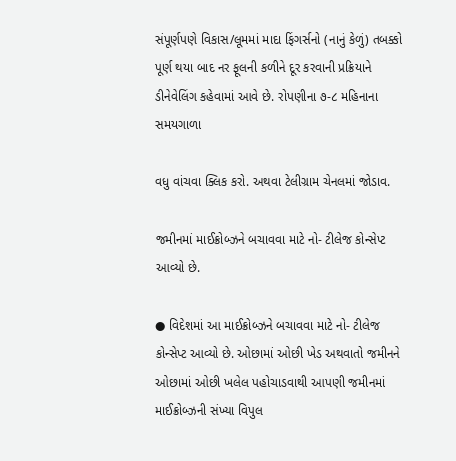સંપૂર્ણપણે વિકાસ/લૂમમાં માદા ફિંગર્સનો (નાનું કેળું) તબક્કો પૂર્ણ થયા બાદ નર ફૂલની કળીને દૂર કરવાની પ્રક્રિયાને ડીનેવેલિંગ કહેવામાં આવે છે. રોપણીના ૭-૮ મહિનાના સમયગાળા

વધુ વાંચવા ક્લિક કરો. અથવા ટેલીગ્રામ ચેનલમાં જોડાવ.

જમીનમાં માઈક્રોબ્ઝને બચાવવા માટે નો- ટીલેજ કોન્સેપ્ટ આવ્યો છે.

● વિદેશમાં આ માઈક્રોબ્ઝને બચાવવા માટે નો- ટીલેજ કોન્સેપ્ટ આવ્યો છે. ઓછામાં ઓછી ખેડ અથવાતો જમીનને ઓછામાં ઓછી ખલેલ પહોચાડવાથી આપણી જમીનમાં માઈક્રોબ્ઝની સંખ્યા વિપુલ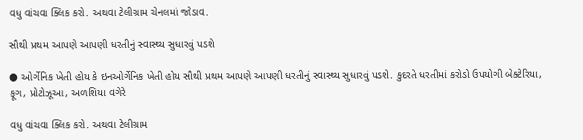વધુ વાંચવા ક્લિક કરો. અથવા ટેલીગ્રામ ચેનલમાં જોડાવ.

સૌથી પ્રથમ આપણે આપણી ધરતીનું સ્વાસ્થ્ય સુધારવું પડશે

● ઓર્ગેનિક ખેતી હોય કે ઇનઓર્ગેનિક ખેતી હોય સૌથી પ્રથમ આપણે આપણી ધરતીનું સ્વાસ્થ્ય સુધારવું પડશે. કુદરતે ધરતીમાં કરોડો ઉપયોગી બેક્ટેરિયા, ફૂગ, પ્રોટોઝૂઆ, અળશિયા વગેરે

વધુ વાંચવા ક્લિક કરો. અથવા ટેલીગ્રામ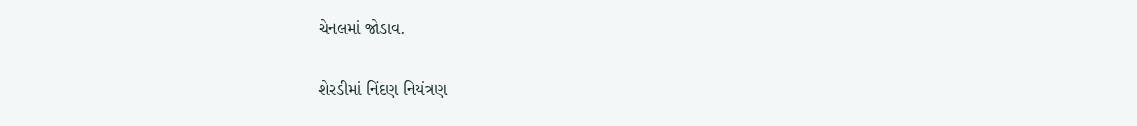ચેનલમાં જોડાવ.

શેરડીમાં નિંદણ નિયંત્રણ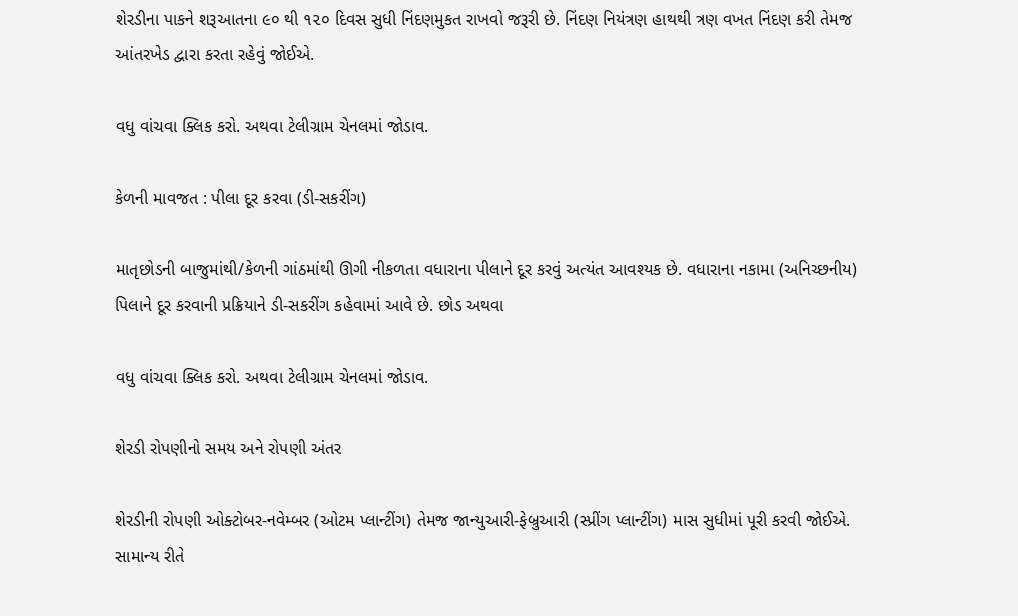શેરડીના પાકને શરૂઆતના ૯૦ થી ૧૨૦ દિવસ સુધી નિંદણમુકત રાખવો જરૂરી છે. નિંદણ નિયંત્રણ હાથથી ત્રણ વખત નિંદણ કરી તેમજ આંતરખેડ દ્વારા કરતા રહેવું જોઈએ.

વધુ વાંચવા ક્લિક કરો. અથવા ટેલીગ્રામ ચેનલમાં જોડાવ.

કેળની માવજત : પીલા દૂર કરવા (ડી-સકરીંગ)

માતૃછોડની બાજુમાંથી/કેળની ગાંઠમાંથી ઊગી નીકળતા વધારાના પીલાને દૂર કરવું અત્યંત આવશ્યક છે. વધારાના નકામા (અનિચ્છનીય) પિલાને દૂર કરવાની પ્રક્રિયાને ડી-સકરીંગ કહેવામાં આવે છે. છોડ અથવા

વધુ વાંચવા ક્લિક કરો. અથવા ટેલીગ્રામ ચેનલમાં જોડાવ.

શેરડી રોપણીનો સમય અને રોપણી અંતર

શેરડીની રોપણી ઓક્ટોબર-નવેમ્બર (ઓટમ પ્લાન્ટીંગ) તેમજ જાન્યુઆરી-ફેબ્રુઆરી (સ્પ્રીંગ પ્લાન્ટીંગ) માસ સુધીમાં પૂરી કરવી જોઈએ. સામાન્ય રીતે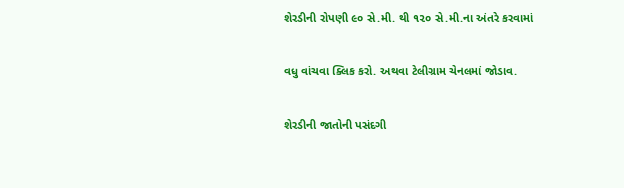શેરડીની રોપણી ૯૦ સે.મી. થી ૧૨૦ સે.મી.ના અંતરે કરવામાં

વધુ વાંચવા ક્લિક કરો. અથવા ટેલીગ્રામ ચેનલમાં જોડાવ.

શેરડીની જાતોની પસંદગી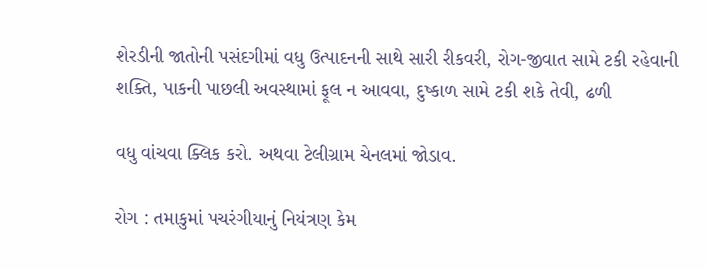શેરડીની જાતોની પસંદગીમાં વધુ ઉત્પાદનની સાથે સારી રીકવરી, રોગ-જીવાત સામે ટકી રહેવાની શક્તિ, પાકની પાછલી અવસ્થામાં ફૂલ ન આવવા, દુષ્કાળ સામે ટકી શકે તેવી, ઢળી

વધુ વાંચવા ક્લિક કરો. અથવા ટેલીગ્રામ ચેનલમાં જોડાવ.

રોગ : તમાકુમાં પચરંગીયાનું નિયંત્રણ કેમ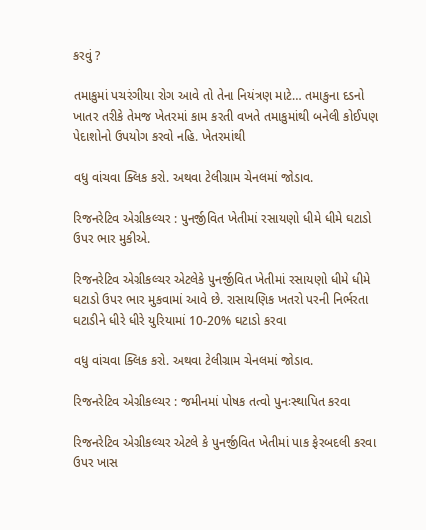કરવું ?

તમાકુમાં પચરંગીયા રોગ આવે તો તેના નિયંત્રણ માટે… તમાકુના દડનો ખાતર તરીકે તેમજ ખેતરમાં કામ કરતી વખતે તમાકુમાંથી બનેલી કોઈપણ પેદાશોનો ઉપયોગ કરવો નહિ. ખેતરમાંથી

વધુ વાંચવા ક્લિક કરો. અથવા ટેલીગ્રામ ચેનલમાં જોડાવ.

રિજનરેટિવ એગ્રીકલ્ચર : પુનર્જીવિત ખેતીમાં રસાયણો ધીમે ધીમે ઘટાડો ઉપર ભાર મુકીએ.

રિજનરેટિવ એગ્રીકલ્ચર એટલેકે પુનર્જીવિત ખેતીમાં રસાયણો ધીમે ધીમે ઘટાડો ઉપર ભાર મુકવામાં આવે છે. રાસાયણિક ખતરો પરની નિર્ભરતા ઘટાડીને ધીરે ધીરે યુરિયામાં 10-20% ઘટાડો કરવા

વધુ વાંચવા ક્લિક કરો. અથવા ટેલીગ્રામ ચેનલમાં જોડાવ.

રિજનરેટિવ એગ્રીકલ્ચર : જમીનમાં પોષક તત્વો પુનઃસ્થાપિત કરવા

રિજનરેટિવ એગ્રીકલ્ચર એટલે કે પુનર્જીવિત ખેતીમાં પાક ફેરબદલી કરવા ઉપર ખાસ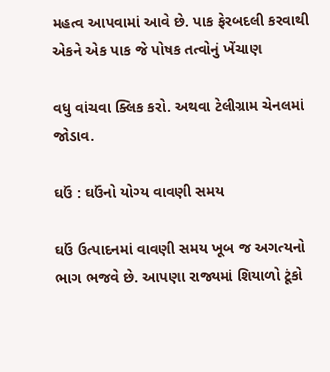મહત્વ આપવામાં આવે છે. પાક ફેરબદલી કરવાથી એકને એક પાક જે પોષક તત્વોનું ખેંચાણ

વધુ વાંચવા ક્લિક કરો. અથવા ટેલીગ્રામ ચેનલમાં જોડાવ.

ઘઉં : ઘઉંનો યોગ્ય વાવણી સમય

ઘઉં ઉત્પાદનમાં વાવણી સમય ખૂબ જ અગત્યનો ભાગ ભજવે છે. આપણા રાજ્યમાં શિયાળો ટૂંકો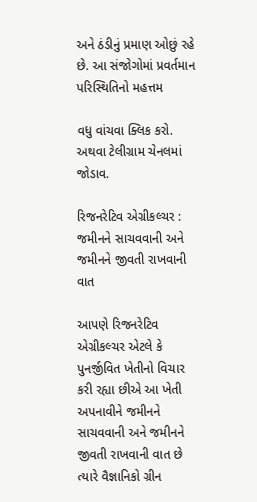અને ઠંડીનું પ્રમાણ ઓછું રહે છે. આ સંજોગોમાં પ્રવર્તમાન પરિસ્થિતિનો મહત્તમ

વધુ વાંચવા ક્લિક કરો. અથવા ટેલીગ્રામ ચેનલમાં જોડાવ.

રિજનરેટિવ એગ્રીકલ્ચર : જમીનને સાચવવાની અને જમીનને જીવતી રાખવાની વાત

આપણે રિજનરેટિવ એગ્રીકલ્ચર એટલે કે પુનર્જીવિત ખેતીનો વિચાર કરી રહ્યા છીએ આ ખેતી અપનાવીને જમીનને સાચવવાની અને જમીનને જીવતી રાખવાની વાત છે ત્યારે વૈજ્ઞાનિકો ગ્રીન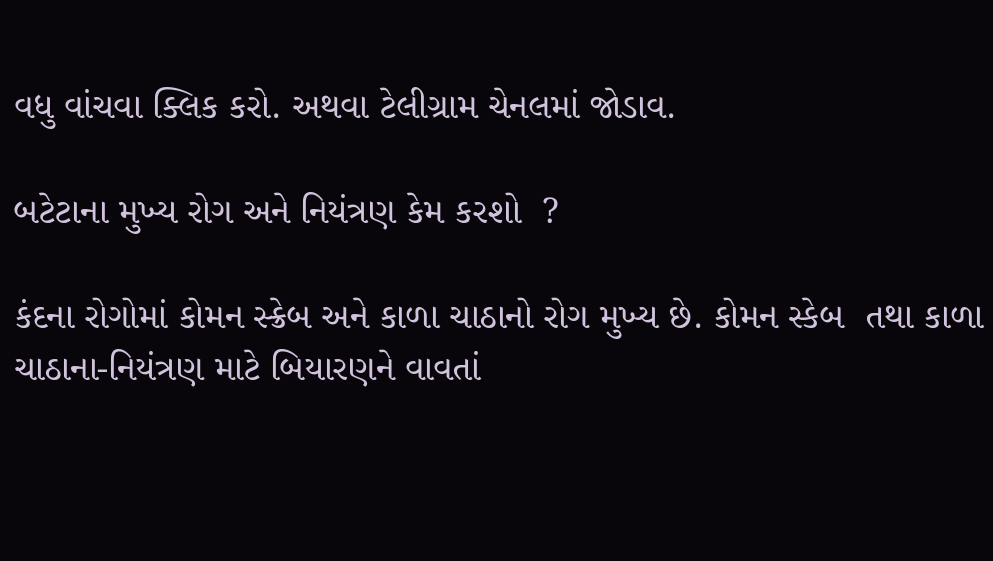વધુ વાંચવા ક્લિક કરો. અથવા ટેલીગ્રામ ચેનલમાં જોડાવ.

બટેટાના મુખ્ય રોગ અને નિયંત્રણ કેમ કરશો  ?

કંદના રોગોમાં કોમન સ્ક્રેબ અને કાળા ચાઠાનો રોગ મુખ્ય છે. કોમન સ્કેબ  તથા કાળા ચાઠાના-નિયંત્રણ માટે બિયારણને વાવતાં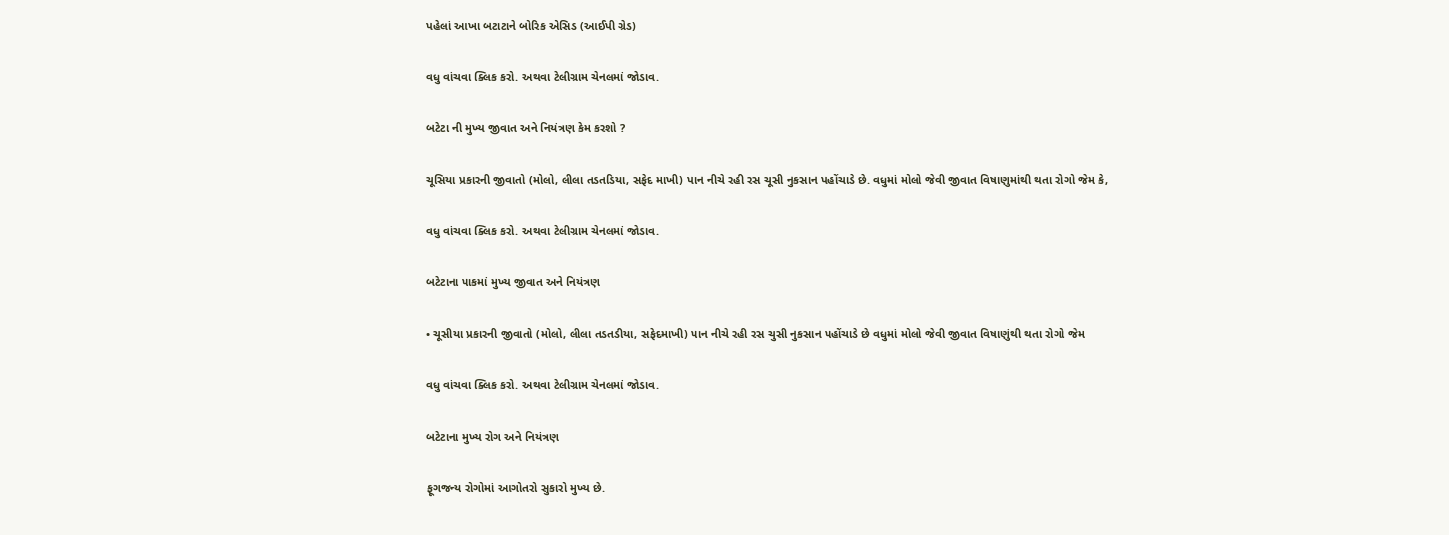પહેલાં આખા બટાટાને બોરિક એસિડ (આઈપી ગ્રેડ)

વધુ વાંચવા ક્લિક કરો. અથવા ટેલીગ્રામ ચેનલમાં જોડાવ.

બટેટા ની મુખ્ય જીવાત અને નિયંત્રણ કેમ કરશો ?

ચૂસિયા પ્રકારની જીવાતો (મોલો, લીલા તડતડિયા, સફેદ માખી) પાન નીચે રહી રસ ચૂસી નુકસાન પહોંચાડે છે. વધુમાં મોલો જેવી જીવાત વિષાણુમાંથી થતા રોગો જેમ કે,

વધુ વાંચવા ક્લિક કરો. અથવા ટેલીગ્રામ ચેનલમાં જોડાવ.

બટેટાના ૫ાકમાં મુખ્ય જીવાત અને નિયંત્રણ

• ચૂસીયા પ્રકારની જીવાતો (મોલો, લીલા તડતડીયા, સફેદમાખી) ૫ાન નીચે રહી રસ ચુસી નુકસાન ૫હોંચાડે છે વધુમાં મોલો જેવી જીવાત વિષાણુંથી થતા રોગો જેમ

વધુ વાંચવા ક્લિક કરો. અથવા ટેલીગ્રામ ચેનલમાં જોડાવ.

બટેટાના મુખ્ય રોગ અને નિયંત્રણ

ફૂગજન્ય રોગોમાં આગોતરો સુકારો મુખ્ય છે.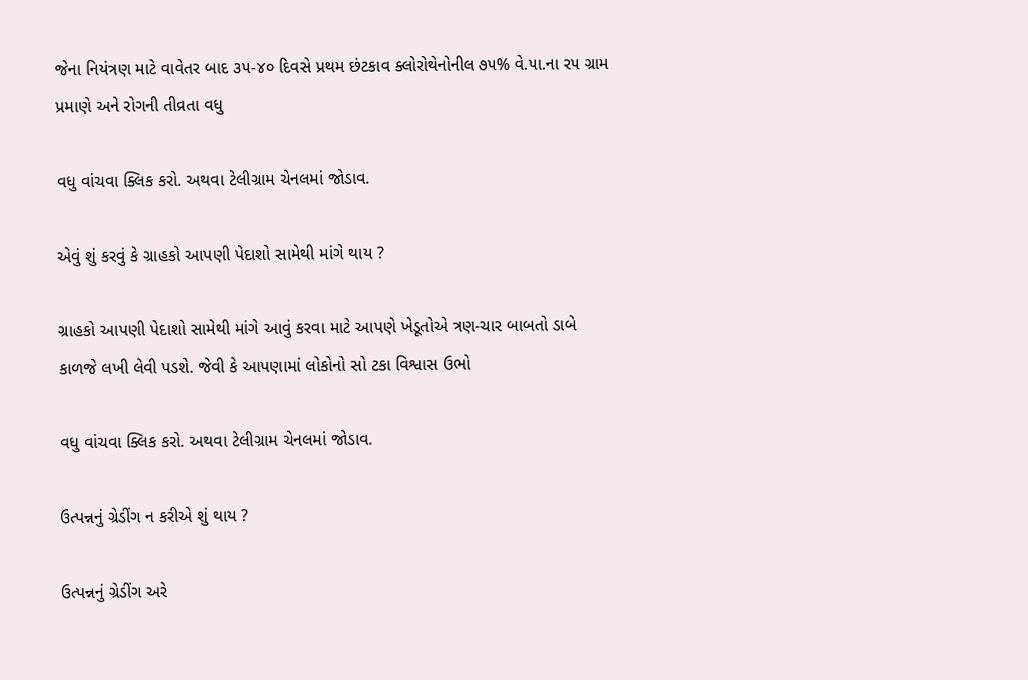જેના નિયંત્રણ માટે વાવેતર બાદ ૩૫-૪૦ દિવસે પ્રથમ છંટકાવ ક્લોરોથેનોનીલ ૭૫% વે.૫ા.ના ર૫ ગ્રામ પ્રમાણે અને રોગની તીવ્રતા વધુ

વધુ વાંચવા ક્લિક કરો. અથવા ટેલીગ્રામ ચેનલમાં જોડાવ.

એવું શું કરવું કે ગ્રાહકો આપણી પેદાશો સામેથી માંગે થાય ?

ગ્રાહકો આપણી પેદાશો સામેથી માંગે આવું કરવા માટે આપણે ખેડૂતોએ ત્રણ-ચાર બાબતો ડાબે કાળજે લખી લેવી પડશે. જેવી કે આપણામાં લોકોનો સો ટકા વિશ્વાસ ઉભો

વધુ વાંચવા ક્લિક કરો. અથવા ટેલીગ્રામ ચેનલમાં જોડાવ.

ઉત્પન્નનું ગ્રેડીંગ ન કરીએ શું થાય ?

ઉત્પન્નનું ગ્રેડીંગ અરે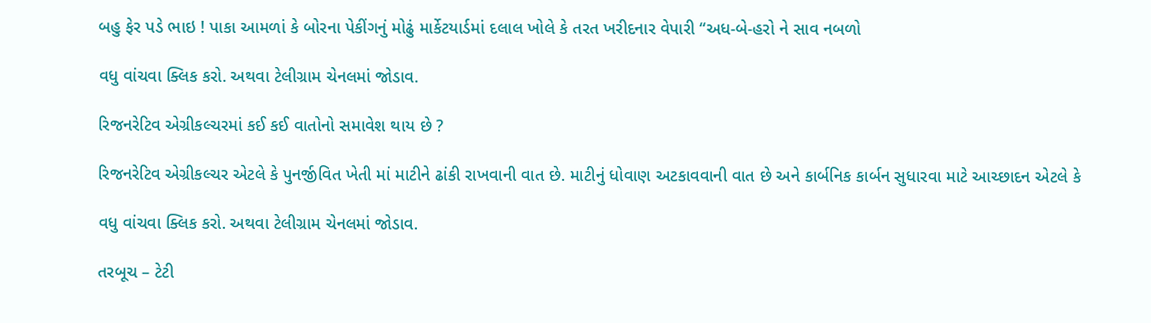બહુ ફેર પડે ભાઇ ! પાકા આમળાં કે બોરના પેકીંગનું મોઢું માર્કેટયાર્ડમાં દલાલ ખોલે કે તરત ખરીદનાર વેપારી “અધ-બે-હરો ને સાવ નબળો

વધુ વાંચવા ક્લિક કરો. અથવા ટેલીગ્રામ ચેનલમાં જોડાવ.

રિજનરેટિવ એગ્રીકલ્ચરમાં કઈ કઈ વાતોનો સમાવેશ થાય છે ?

રિજનરેટિવ એગ્રીકલ્ચર એટલે કે પુનર્જીવિત ખેતી માં માટીને ઢાંકી રાખવાની વાત છે. માટીનું ધોવાણ અટકાવવાની વાત છે અને કાર્બનિક કાર્બન સુધારવા માટે આચ્છાદન એટલે કે

વધુ વાંચવા ક્લિક કરો. અથવા ટેલીગ્રામ ચેનલમાં જોડાવ.

તરબૂચ – ટેટી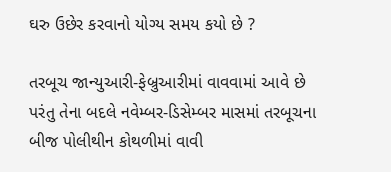ઘરુ ઉછેર કરવાનો યોગ્ય સમય કયો છે ?

તરબૂચ જાન્યુઆરી-ફેબ્રુઆરીમાં વાવવામાં આવે છે પરંતુ તેના બદલે નવેમ્બર-ડિસેમ્બર માસમાં તરબૂચના બીજ પોલીથીન કોથળીમાં વાવી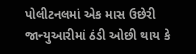પોલીટનલમાં એક માસ ઉછેરી જાન્યુઆરીમાં ઠંડી ઓછી થાય કે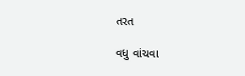તરત

વધુ વાંચવા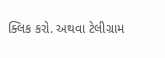ક્લિક કરો. અથવા ટેલીગ્રામ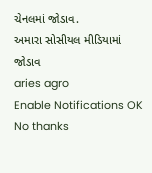ચેનલમાં જોડાવ.
અમારા સોસીયલ મીડિયામાં જોડાવ
aries agro
Enable Notifications OK No thanks